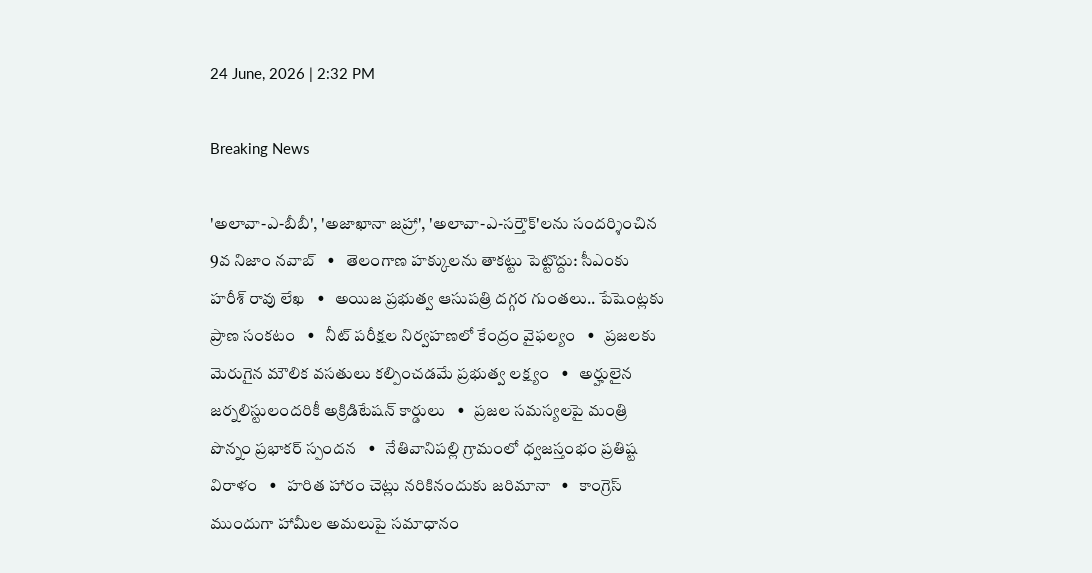24 June, 2026 | 2:32 PM

Breaking News

'అలావా-ఎ-బీబీ', 'అజాఖానా జహ్రా', 'అలావా-ఎ-సర్తౌక్'లను సందర్శించిన 9వ నిజాం నవాబ్   •   తెలంగాణ హక్కులను తాకట్టు పెట్టొద్దు: సీఎంకు హరీశ్ రావు లేఖ   •   అయిజ ప్రభుత్వ ఆసుపత్రి దగ్గర గుంతలు.. పేషెంట్లకు ప్రాణ సంకటం   •   నీట్ పరీక్షల నిర్వహణలో కేంద్రం వైఫల్యం   •   ప్రజలకు మెరుగైన మౌలిక వసతులు కల్పించడమే ప్రభుత్వ లక్ష్యం   •   అర్హులైన జర్నలిస్టులందరికీ అక్రిడిటేషన్ కార్డులు   •   ప్రజల సమస్యలపై మంత్రి పొన్నం ప్రభాకర్ స్పందన   •   నేతివానిపల్లి గ్రామంలో ధ్వజస్తంభం ప్రతిష్ట విరాళం   •   హరిత హారం చెట్లు నరికినందుకు జరిమానా   •   కాంగ్రెస్ ముందుగా హామీల అమలుపై సమాధానం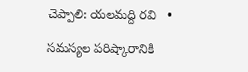చెప్పాలి: యలమద్ది రవి   •

సమస్యల పరిష్కారానికి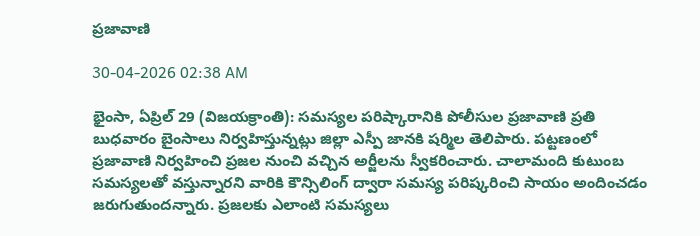ప్రజావాణి

30-04-2026 02:38 AM

భైంసా, ఏప్రిల్ 29 (విజయక్రాంతి): సమస్యల పరిష్కారానికి పోలీసుల ప్రజావాణి ప్రతి బుధవారం బైంసాలు నిర్వహిస్తున్నట్లు జిల్లా ఎస్పీ జానకి షర్మిల తెలిపారు. పట్టణంలో ప్రజావాణి నిర్వహించి ప్రజల నుంచి వచ్చిన అర్జీలను స్వీకరించారు. చాలామంది కుటుంబ సమస్యలతో వస్తున్నారని వారికి కౌన్సిలింగ్ ద్వారా సమస్య పరిష్కరించి సాయం అందించడం జరుగుతుందన్నారు. ప్రజలకు ఎలాంటి సమస్యలు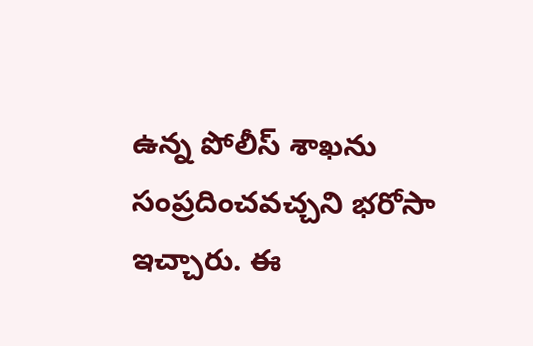ఉన్న పోలీస్ శాఖను సంప్రదించవచ్చని భరోసా ఇచ్చారు. ఈ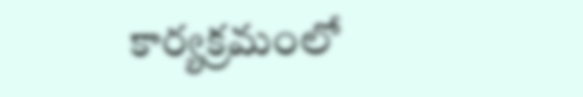కార్యక్రమంలో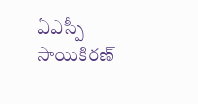ఏఎస్పీ సాయికిరణ్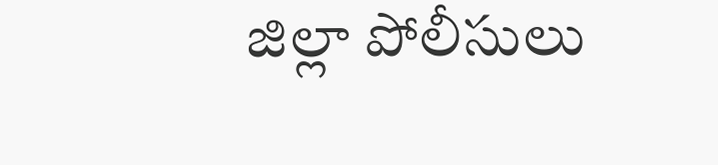జిల్లా పోలీసులు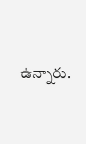ఉన్నారు.